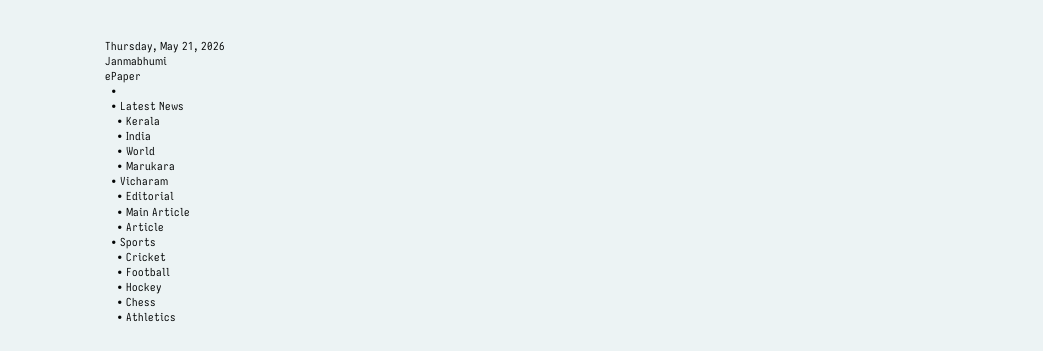Thursday, May 21, 2026
Janmabhumi
ePaper
  •
  • Latest News
    • Kerala
    • India
    • World
    • Marukara
  • Vicharam
    • Editorial
    • Main Article
    • Article
  • Sports
    • Cricket
    • Football
    • Hockey
    • Chess
    • Athletics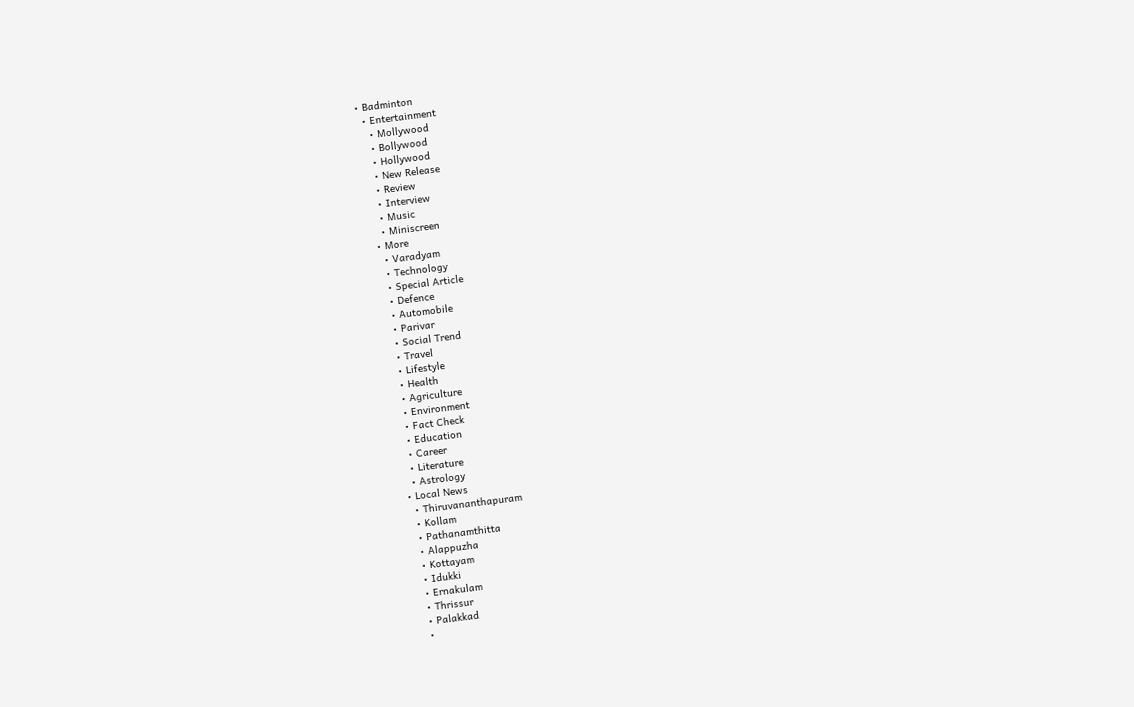• Badminton
  • Entertainment
    • Mollywood
    • Bollywood
    • Hollywood
    • New Release
    • Review
    • Interview
    • Music
    • Miniscreen
  • More
    • Varadyam
    • Technology
    • Special Article
    • Defence
    • Automobile
    • Parivar
    • Social Trend
    • Travel
    • Lifestyle
    • Health
    • Agriculture
    • Environment
    • Fact Check
    • Education
    • Career
    • Literature
    • Astrology
  • Local News
    • Thiruvananthapuram
    • Kollam
    • Pathanamthitta
    • Alappuzha
    • Kottayam
    • Idukki
    • Ernakulam
    • Thrissur
    • Palakkad
    •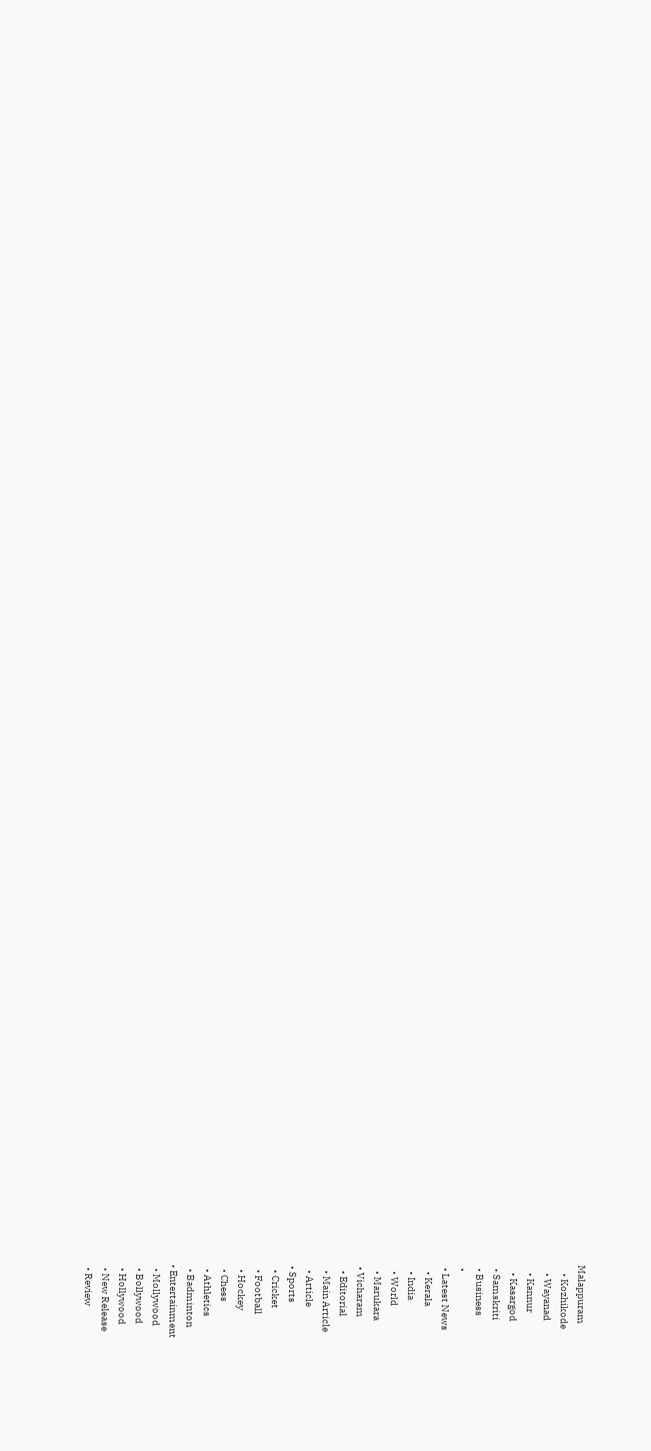Malappuram
    • Kozhikode
    • Wayanad
    • Kannur
    • Kasargod
  • Samskriti
  • Business
  •
  • Latest News
    • Kerala
    • India
    • World
    • Marukara
  • Vicharam
    • Editorial
    • Main Article
    • Article
  • Sports
    • Cricket
    • Football
    • Hockey
    • Chess
    • Athletics
    • Badminton
  • Entertainment
    • Mollywood
    • Bollywood
    • Hollywood
    • New Release
    • Review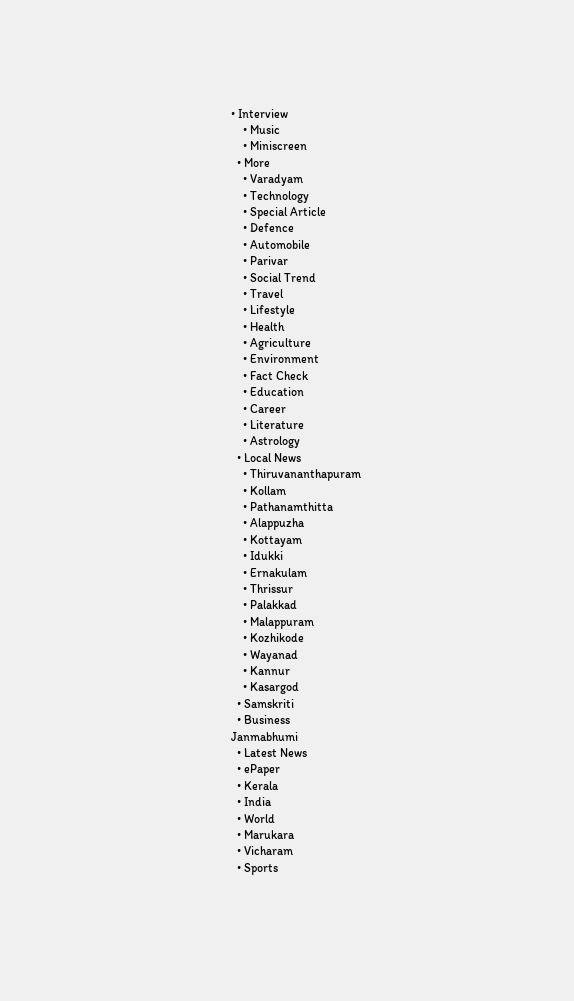• Interview
    • Music
    • Miniscreen
  • More
    • Varadyam
    • Technology
    • Special Article
    • Defence
    • Automobile
    • Parivar
    • Social Trend
    • Travel
    • Lifestyle
    • Health
    • Agriculture
    • Environment
    • Fact Check
    • Education
    • Career
    • Literature
    • Astrology
  • Local News
    • Thiruvananthapuram
    • Kollam
    • Pathanamthitta
    • Alappuzha
    • Kottayam
    • Idukki
    • Ernakulam
    • Thrissur
    • Palakkad
    • Malappuram
    • Kozhikode
    • Wayanad
    • Kannur
    • Kasargod
  • Samskriti
  • Business
Janmabhumi
  • Latest News
  • ePaper
  • Kerala
  • India
  • World
  • Marukara
  • Vicharam
  • Sports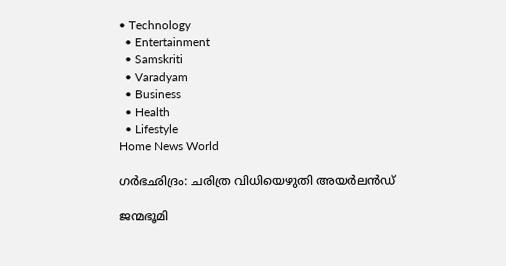• Technology
  • Entertainment
  • Samskriti
  • Varadyam
  • Business
  • Health
  • Lifestyle
Home News World

ഗര്‍ഭഛിദ്രം: ചരിത്ര വിധിയെഴുതി അയര്‍ലന്‍ഡ്

ജന്മഭൂമി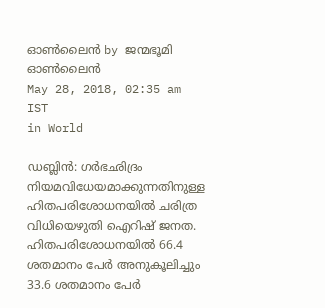ഓണ്‍ലൈന്‍ by ജന്മഭൂമി ഓണ്‍ലൈന്‍
May 28, 2018, 02:35 am IST
in World

ഡബ്ലിന്‍: ഗര്‍ഭഛിദ്രം നിയമവിധേയമാക്കുന്നതിനുള്ള ഹിതപരിശോധനയില്‍ ചരിത്ര വിധിയെഴുതി ഐറിഷ് ജനത. ഹിതപരിശോധനയില്‍ 66.4 ശതമാനം പേര്‍ അനുകൂലിച്ചും 33.6 ശതമാനം പേര്‍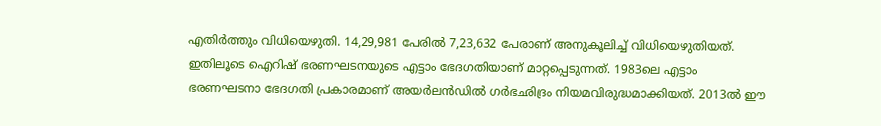എതിര്‍ത്തും വിധിയെഴുതി. 14,29,981 പേരില്‍ 7,23,632 പേരാണ് അനുകൂലിച്ച് വിധിയെഴുതിയത്. ഇതിലൂടെ ഐറിഷ് ഭരണഘടനയുടെ എട്ടാം ഭേദഗതിയാണ് മാറ്റപ്പെടുന്നത്. 1983ലെ എട്ടാം ഭരണഘടനാ ഭേദഗതി പ്രകാരമാണ് അയര്‍ലന്‍ഡില്‍ ഗര്‍ഭഛിദ്രം നിയമവിരുദ്ധമാക്കിയത്. 2013ല്‍ ഈ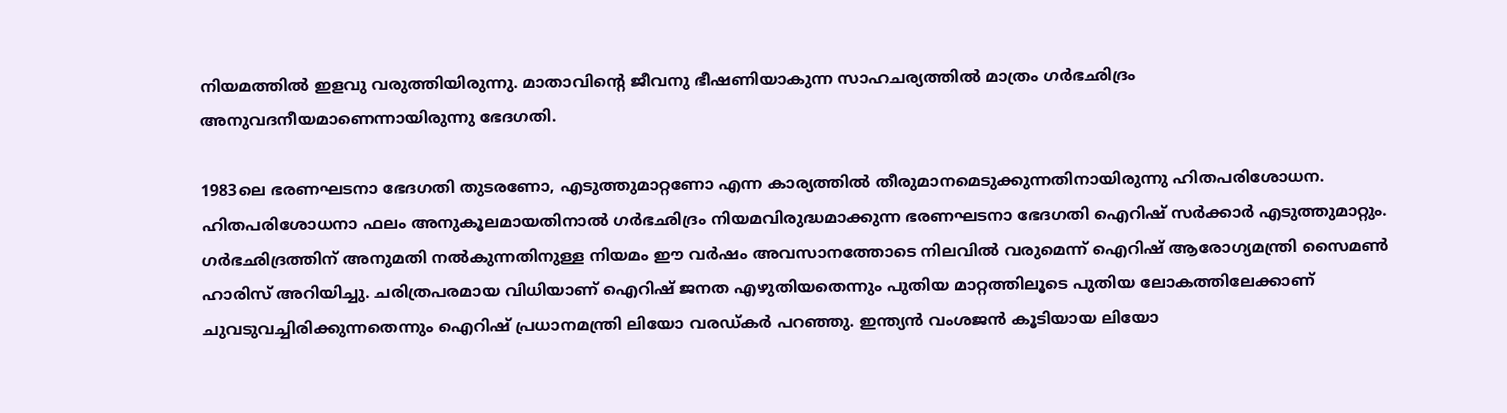നിയമത്തില്‍ ഇളവു വരുത്തിയിരുന്നു. മാതാവിന്റെ ജീവനു ഭീഷണിയാകുന്ന സാഹചര്യത്തില്‍ മാത്രം ഗര്‍ഭഛിദ്രം അനുവദനീയമാണെന്നായിരുന്നു ഭേദഗതി.

1983ലെ ഭരണഘടനാ ഭേദഗതി തുടരണോ, എടുത്തുമാറ്റണോ എന്ന കാര്യത്തില്‍ തീരുമാനമെടുക്കുന്നതിനായിരുന്നു ഹിതപരിശോധന. ഹിതപരിശോധനാ ഫലം അനുകൂലമായതിനാല്‍ ഗര്‍ഭഛിദ്രം നിയമവിരുദ്ധമാക്കുന്ന ഭരണഘടനാ ഭേദഗതി ഐറിഷ് സര്‍ക്കാര്‍ എടുത്തുമാറ്റും. ഗര്‍ഭഛിദ്രത്തിന് അനുമതി നല്‍കുന്നതിനുള്ള നിയമം ഈ വര്‍ഷം അവസാനത്തോടെ നിലവില്‍ വരുമെന്ന് ഐറിഷ് ആരോഗ്യമന്ത്രി സൈമണ്‍ ഹാരിസ് അറിയിച്ചു. ചരിത്രപരമായ വിധിയാണ് ഐറിഷ് ജനത എഴുതിയതെന്നും പുതിയ മാറ്റത്തിലൂടെ പുതിയ ലോകത്തിലേക്കാണ് ചുവടുവച്ചിരിക്കുന്നതെന്നും ഐറിഷ് പ്രധാനമന്ത്രി ലിയോ വരഡ്കര്‍ പറഞ്ഞു. ഇന്ത്യന്‍ വംശജന്‍ കൂടിയായ ലിയോ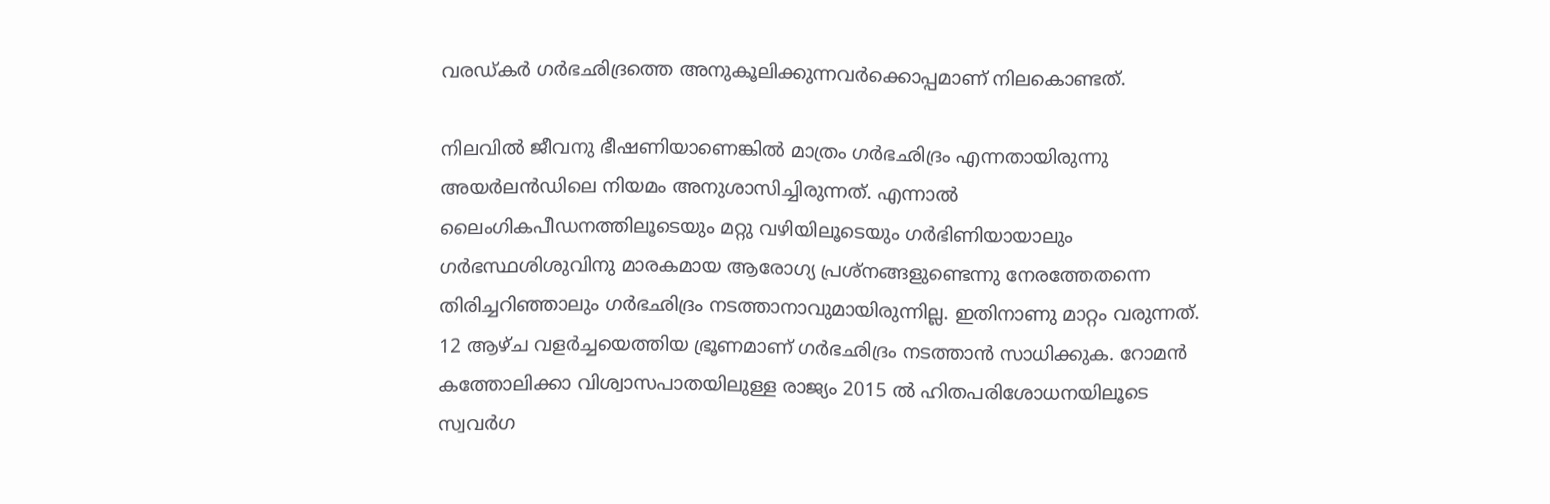വരഡ്കര്‍ ഗര്‍ഭഛിദ്രത്തെ അനുകൂലിക്കുന്നവര്‍ക്കൊപ്പമാണ് നിലകൊണ്ടത്.

നിലവില്‍ ജീവനു ഭീഷണിയാണെങ്കില്‍ മാത്രം ഗര്‍ഭഛിദ്രം എന്നതായിരുന്നു അയര്‍ലന്‍ഡിലെ നിയമം അനുശാസിച്ചിരുന്നത്. എന്നാല്‍ ലൈംഗികപീഡനത്തിലൂടെയും മറ്റു വഴിയിലൂടെയും ഗര്‍ഭിണിയായാലും ഗര്‍ഭസ്ഥശിശുവിനു മാരകമായ ആരോഗ്യ പ്രശ്‌നങ്ങളുണ്ടെന്നു നേരത്തേതന്നെ തിരിച്ചറിഞ്ഞാലും ഗര്‍ഭഛിദ്രം നടത്താനാവുമായിരുന്നില്ല. ഇതിനാണു മാറ്റം വരുന്നത്. 12 ആഴ്ച വളര്‍ച്ചയെത്തിയ ഭ്രൂണമാണ് ഗര്‍ഭഛിദ്രം നടത്താന്‍ സാധിക്കുക. റോമന്‍ കത്തോലിക്കാ വിശ്വാസപാതയിലുള്ള രാജ്യം 2015 ല്‍ ഹിതപരിശോധനയിലൂടെ സ്വവര്‍ഗ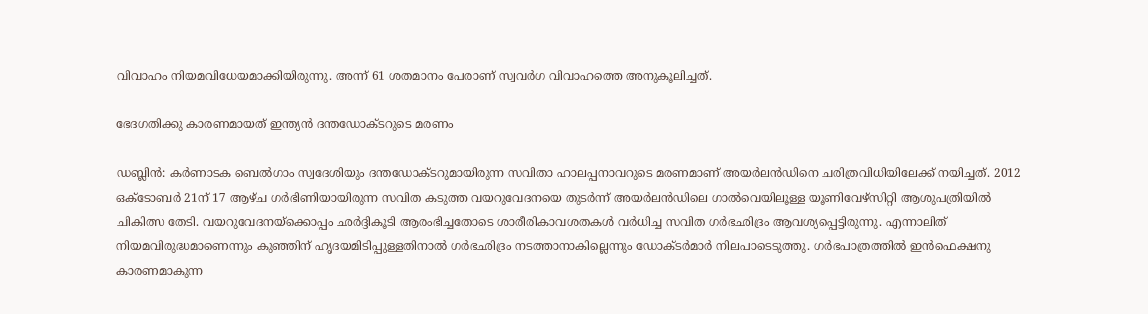വിവാഹം നിയമവിധേയമാക്കിയിരുന്നു. അന്ന് 61 ശതമാനം പേരാണ് സ്വവര്‍ഗ വിവാഹത്തെ അനുകൂലിച്ചത്.

ഭേദഗതിക്കു കാരണമായത് ഇന്ത്യന്‍ ദന്തഡോക്ടറുടെ മരണം

ഡബ്ലിന്‍: കര്‍ണാടക ബെല്‍ഗാം സ്വദേശിയും ദന്തഡോക്ടറുമായിരുന്ന സവിതാ ഹാലപ്പനാവറുടെ മരണമാണ് അയര്‍ലന്‍ഡിനെ ചരിത്രവിധിയിലേക്ക് നയിച്ചത്. 2012 ഒക്ടോബര്‍ 21ന് 17 ആഴ്ച ഗര്‍ഭിണിയായിരുന്ന സവിത കടുത്ത വയറുവേദനയെ തുടര്‍ന്ന് അയര്‍ലന്‍ഡിലെ ഗാല്‍വെയിലൂള്ള യൂണിവേഴ്സിറ്റി ആശുപത്രിയില്‍ ചികിത്സ തേടി. വയറുവേദനയ്‌ക്കൊപ്പം ഛര്‍ദ്ദികൂടി ആരംഭിച്ചതോടെ ശാരീരികാവശതകള്‍ വര്‍ധിച്ച സവിത ഗര്‍ഭഛിദ്രം ആവശ്യപ്പെട്ടിരുന്നു. എന്നാലിത് നിയമവിരുദ്ധമാണെന്നും കുഞ്ഞിന് ഹൃദയമിടിപ്പുള്ളതിനാല്‍ ഗര്‍ഭഛിദ്രം നടത്താനാകില്ലെന്നും ഡോക്ടര്‍മാര്‍ നിലപാടെടുത്തു. ഗര്‍ഭപാത്രത്തില്‍ ഇന്‍ഫെക്ഷനു കാരണമാകുന്ന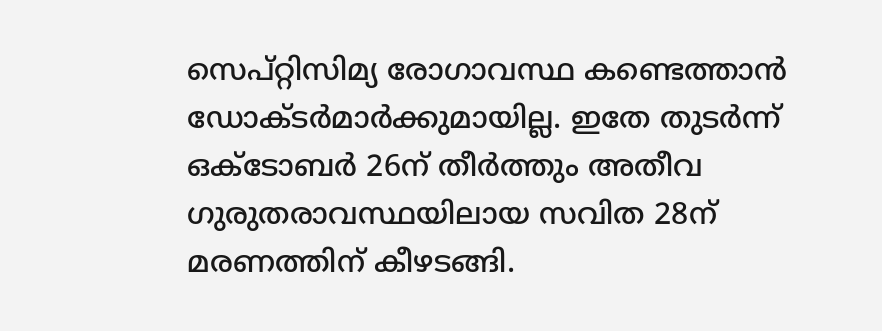സെപ്റ്റിസിമ്യ രോഗാവസ്ഥ കണ്ടെത്താന്‍ ഡോക്ടര്‍മാര്‍ക്കുമായില്ല. ഇതേ തുടര്‍ന്ന് ഒക്ടോബര്‍ 26ന് തീര്‍ത്തും അതീവ ഗുരുതരാവസ്ഥയിലായ സവിത 28ന് മരണത്തിന് കീഴടങ്ങി.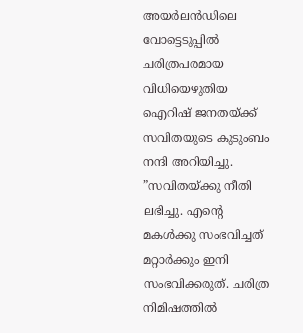അയര്‍ലന്‍ഡിലെ വോട്ടെടുപ്പില്‍ ചരിത്രപരമായ വിധിയെഴുതിയ ഐറിഷ് ജനതയ്‌ക്ക് സവിതയുടെ കുടുംബം നന്ദി അറിയിച്ചു. ”സവിതയ്‌ക്കു നീതി ലഭിച്ചു. എന്റെ മകള്‍ക്കു സംഭവിച്ചത് മറ്റാര്‍ക്കും ഇനി സംഭവിക്കരുത്. ചരിത്ര നിമിഷത്തില്‍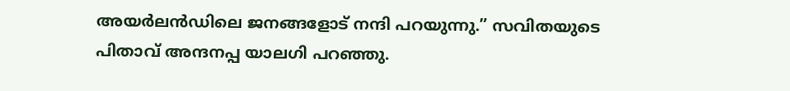അയര്‍ലന്‍ഡിലെ ജനങ്ങളോട് നന്ദി പറയുന്നു.” സവിതയുടെ പിതാവ് അന്ദനപ്പ യാലഗി പറഞ്ഞു.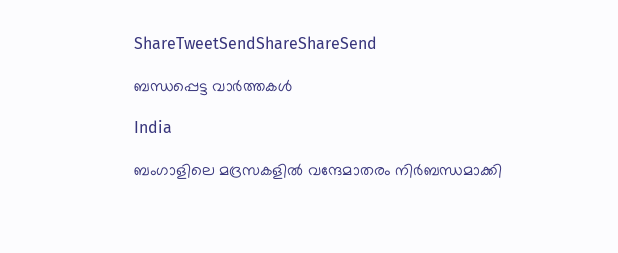ShareTweetSendShareShareSend

ബന്ധപ്പെട്ട വാര്‍ത്തകള്‍

India

ബംഗാളിലെ മദ്രസകളിൽ വന്ദേമാതരം നിർബന്ധമാക്കി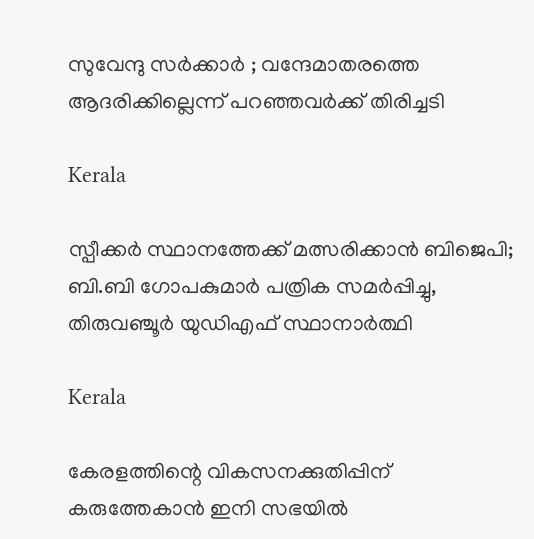സുവേന്ദു സർക്കാർ ; വന്ദേമാതരത്തെ ആദരിക്കില്ലെന്ന് പറഞ്ഞവർക്ക് തിരിച്ചടി

Kerala

സ്പീക്കർ സ്ഥാനത്തേക്ക് മത്സരിക്കാൻ ബിജെപി; ബി.ബി ഗോപകുമാർ പത്രിക സമർപ്പിച്ചു, തിരുവഞ്ചൂർ യുഡിഎഫ് സ്ഥാനാർത്ഥി

Kerala

കേരളത്തിന്റെ വികസനക്കുതിപ്പിന് കരുത്തേകാൻ ഇനി സഭയിൽ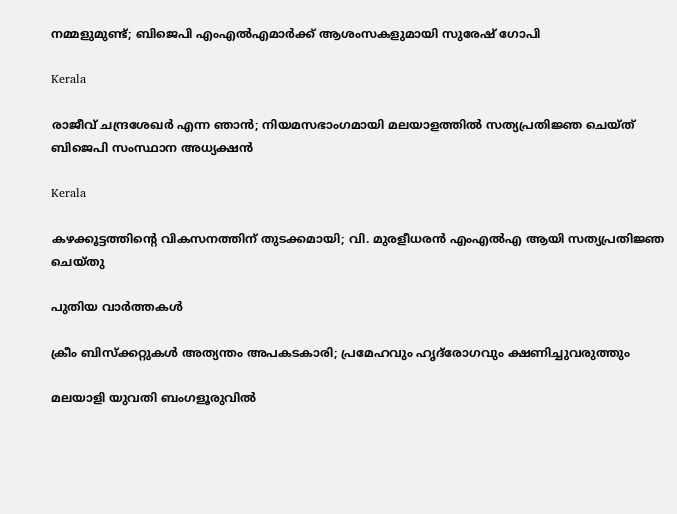നമ്മളുമുണ്ട്; ബിജെപി എംഎൽഎമാർക്ക് ആശംസകളുമായി സുരേഷ് ഗോപി

Kerala

രാജീവ് ചന്ദ്രശേഖർ എന്ന ഞാൻ; നിയമസഭാംഗമായി മലയാളത്തിൽ സത്യപ്രതിജ്ഞ ചെയ്ത് ബിജെപി സംസ്ഥാന അധ്യക്ഷൻ

Kerala

കഴക്കൂട്ടത്തിന്റെ വികസനത്തിന് തുടക്കമായി; വി. മുരളീധരൻ എംഎൽഎ ആയി സത്യപ്രതിജ്ഞ ചെയ്തു

പുതിയ വാര്‍ത്തകള്‍

ക്രീം ബിസ്‌ക്കറ്റുകള്‍ അത്യന്തം അപകടകാരി; പ്രമേഹവും ഹൃദ്‌രോഗവും ക്ഷണിച്ചുവരുത്തും

മലയാളി യുവതി ബംഗളൂരുവിൽ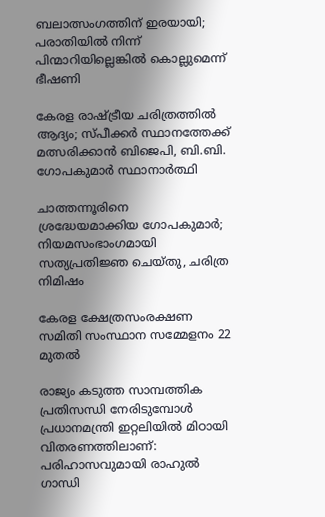ബലാത്സംഗത്തിന് ഇരയായി; പരാതിയിൽ നിന്ന് പിന്മാറിയില്ലെങ്കിൽ കൊല്ലുമെന്ന് ഭീഷണി

കേരള രാഷ്‌ട്രീയ ചരിത്രത്തിൽ ആദ്യം; സ്പീക്കർ സ്ഥാനത്തേക്ക് മത്സരിക്കാൻ ബിജെപി, ബി.ബി. ഗോപകുമാർ സ്ഥാനാർത്ഥി

ചാത്തന്നൂരിനെ ശ്രദ്ധേയമാക്കിയ ഗോപകുമാർ; നിയമസംഭാംഗമായി സത്യപ്രതിജ്ഞ ചെയ്തു, ചരിത്ര നിമിഷം

കേരള ക്ഷേത്രസംരക്ഷണ സമിതി സംസ്ഥാന സമ്മേളനം 22 മുതല്‍

രാജ്യം കടുത്ത സാമ്പത്തിക പ്രതിസന്ധി നേരിടുമ്പോൾ പ്രധാനമന്ത്രി ഇറ്റലിയിൽ മിഠായി വിതരണത്തിലാണ്: പരിഹാസവുമായി രാഹുൽ ഗാന്ധി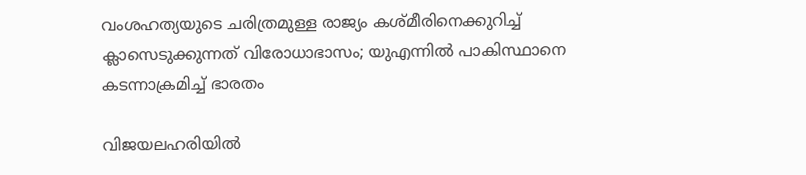വംശഹത്യയുടെ ചരിത്രമുള്ള രാജ്യം കശ്മീരിനെക്കുറിച്ച് ക്ലാസെടുക്കുന്നത് വിരോധാഭാസം; യുഎന്നിൽ പാകിസ്ഥാനെ കടന്നാക്രമിച്ച് ഭാരതം

വിജയലഹരിയിൽ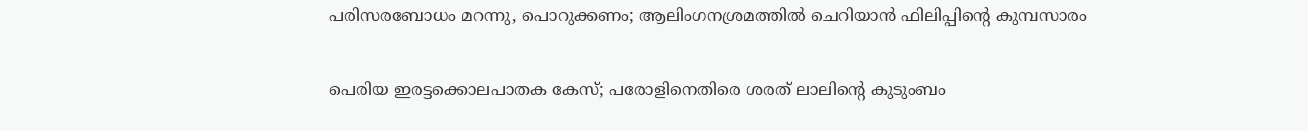പരിസരബോധം മറന്നു, പൊറുക്കണം; ആലിംഗനശ്രമത്തിൽ ചെറിയാൻ ഫിലിപ്പിന്റെ കുമ്പസാരം

പെരിയ ഇരട്ടക്കൊലപാതക കേസ്; പരോളിനെതിരെ ശരത് ലാലിന്റെ കുടുംബം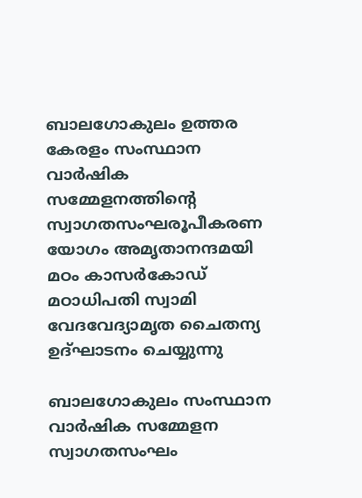ബാലഗോകുലം ഉത്തര കേരളം സംസ്ഥാന വാര്‍ഷിക സമ്മേളനത്തിന്റെ സ്വാഗതസംഘരൂപീകരണ യോഗം അമൃതാനന്ദമയി മഠം കാസര്‍കോഡ് മഠാധിപതി സ്വാമി വേദവേദ്യാമൃത ചൈതന്യ ഉദ്ഘാടനം ചെയ്യുന്നു

ബാലഗോകുലം സംസ്ഥാന വാര്‍ഷിക സമ്മേളന സ്വാഗതസംഘം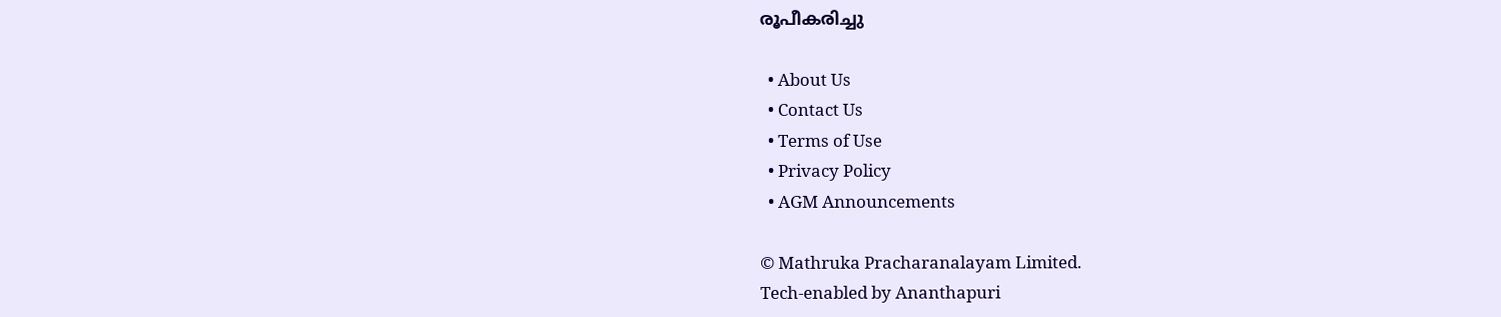രൂപീകരിച്ചു

  • About Us
  • Contact Us
  • Terms of Use
  • Privacy Policy
  • AGM Announcements

© Mathruka Pracharanalayam Limited.
Tech-enabled by Ananthapuri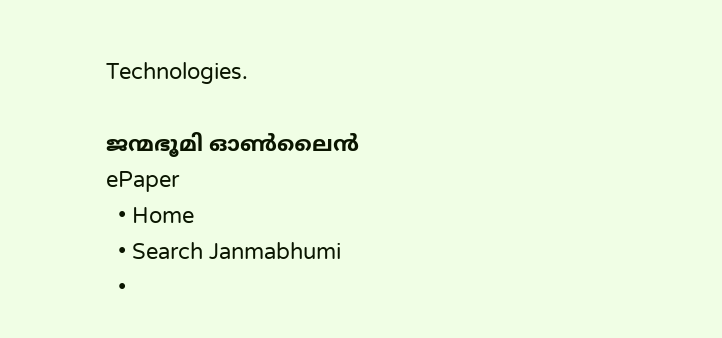Technologies.

ജന്മഭൂമി ഓണ്‍ലൈന്‍
ePaper
  • Home
  • Search Janmabhumi
  •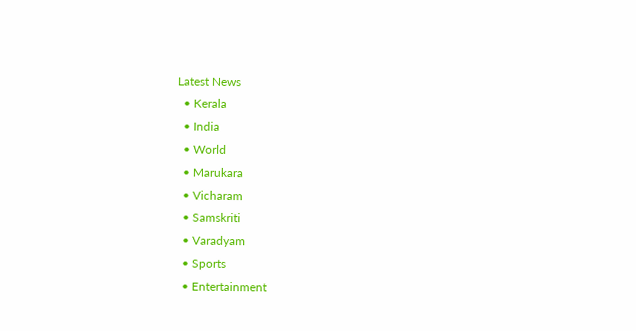Latest News
  • Kerala
  • India
  • World
  • Marukara
  • Vicharam
  • Samskriti
  • Varadyam
  • Sports
  • Entertainment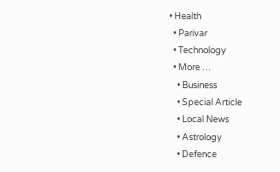• Health
  • Parivar
  • Technology
  • More …
    • Business
    • Special Article
    • Local News
    • Astrology
    • Defence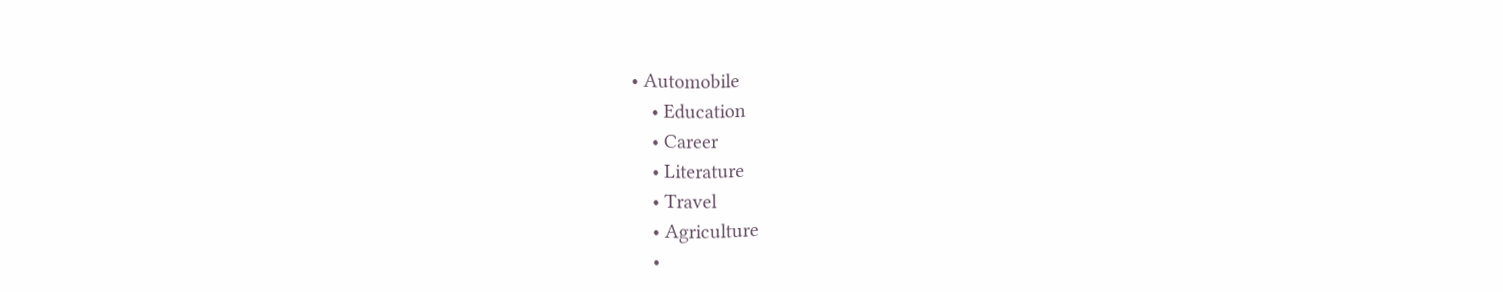• Automobile
    • Education
    • Career
    • Literature
    • Travel
    • Agriculture
    •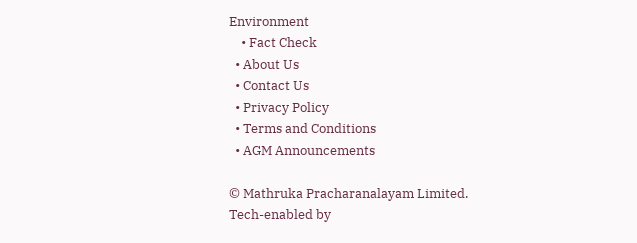Environment
    • Fact Check
  • About Us
  • Contact Us
  • Privacy Policy
  • Terms and Conditions
  • AGM Announcements

© Mathruka Pracharanalayam Limited.
Tech-enabled by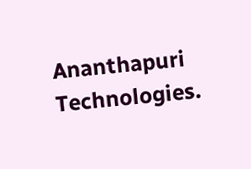Ananthapuri Technologies.